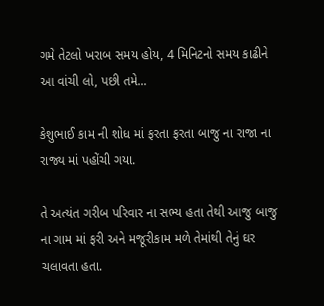ગમે તેટલો ખરાબ સમય હોય, 4 મિનિટનો સમય કાઢીને આ વાંચી લો, પછી તમે...

કેશુભાઈ કામ ની શોધ માં ફરતા ફરતા બાજુ ના રાજા ના રાજ્ય માં પહોંચી ગયા.

તે અત્યંત ગરીબ પરિવાર ના સભ્ય હતા તેથી આજુ બાજુ ના ગામ માં ફરી અને મજૂરીકામ મળે તેમાંથી તેનું ઘર ચલાવતા હતા.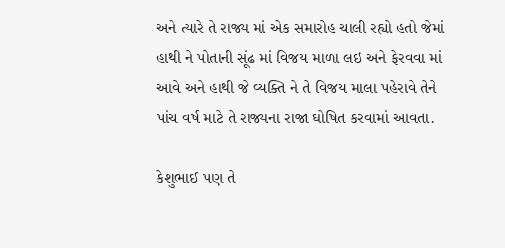અને ત્યારે તે રાજ્ય માં એક સમારોહ ચાલી રહ્યો હતો જેમાં હાથી ને પોતાની સૂંઢ માં વિજય માળા લઇ અને ફેરવવા માં આવે અને હાથી જે વ્યક્તિ ને તે વિજય માલા પહેરાવે તેને પાંચ વર્ષ માટે તે રાજ્યના રાજા ઘોષિત કરવામાં આવતા.

કેશુભાઈ પણ તે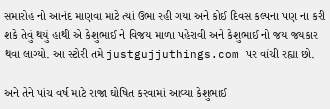સમારોહ નો આનંદ માણવા માટે ત્યાં ઉભા રહી ગયા અને કોઈ દિવસ કલ્પના પણ ના કરી શકે તેવું થયું હાથી એ કેશુભાઈ ને વિજય માળા પહેરાવી અને કેશુભાઈ નો જય જયકાર થવા લાગ્યો. આ સ્ટોરી તમે justgujjuthings.com પર વાંચી રહ્યા છો.

અને તેને પાંચ વર્ષ માટે રાજા ઘોષિત કરવામાં આવ્યા કેશુભાઈ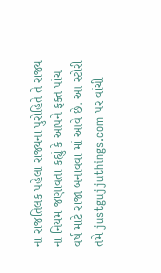ના રાજતિલક પહેલા રાજ્યના પુરોહિતે તે રાજ્ય ના નિયમ જણાવતા કહ્યું કે આપને ફક્ત પાંચ વર્ષ માટે રાજા બનાવવા માં આવે છે. આ સ્ટોરી તમે justgujjuthings.com પર વાંચી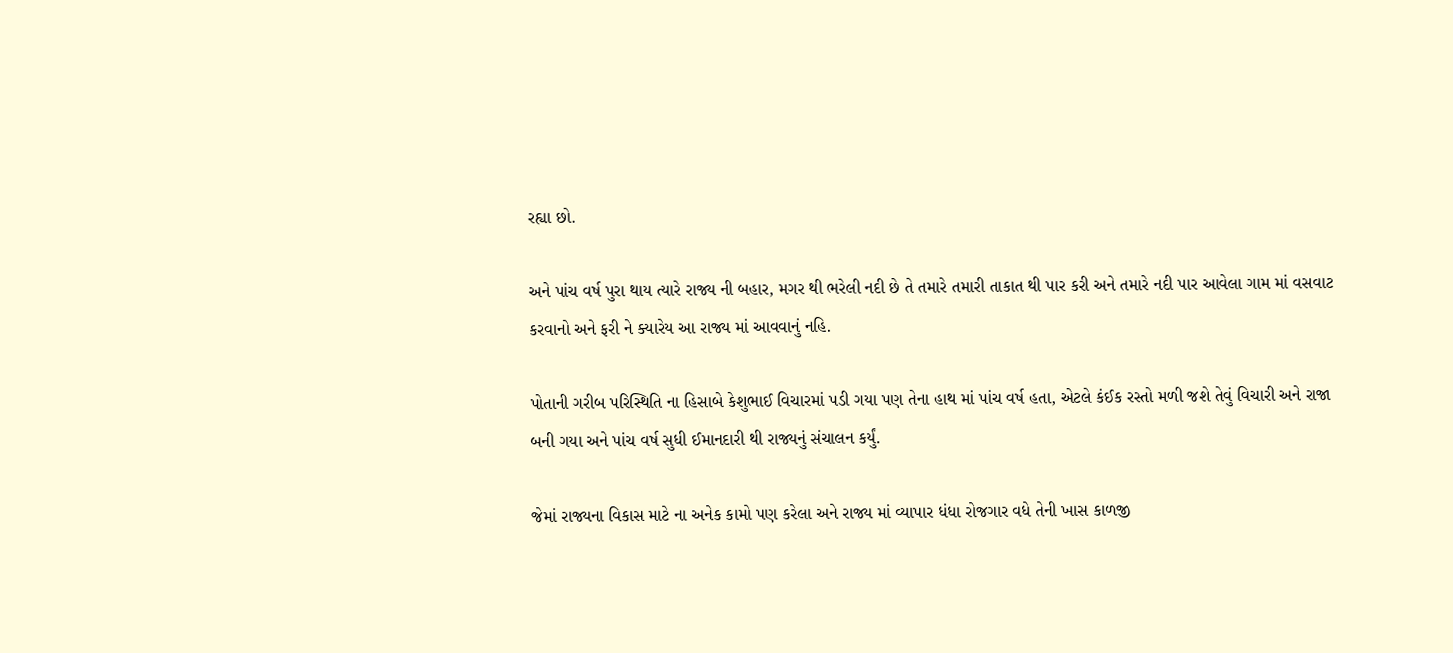રહ્યા છો.

અને પાંચ વર્ષ પુરા થાય ત્યારે રાજ્ય ની બહાર, મગર થી ભરેલી નદી છે તે તમારે તમારી તાકાત થી પાર કરી અને તમારે નદી પાર આવેલા ગામ માં વસવાટ કરવાનો અને ફરી ને ક્યારેય આ રાજ્ય માં આવવાનું નહિ.

પોતાની ગરીબ પરિસ્થિતિ ના હિસાબે કેશુભાઈ વિચારમાં પડી ગયા પણ તેના હાથ માં પાંચ વર્ષ હતા, એટલે કંઈક રસ્તો મળી જશે તેવું વિચારી અને રાજા બની ગયા અને પાંચ વર્ષ સુધી ઈમાનદારી થી રાજ્યનું સંચાલન કર્યું.

જેમાં રાજ્યના વિકાસ માટે ના અનેક કામો પણ કરેલા અને રાજ્ય માં વ્યાપાર ધંધા રોજગાર વધે તેની ખાસ કાળજી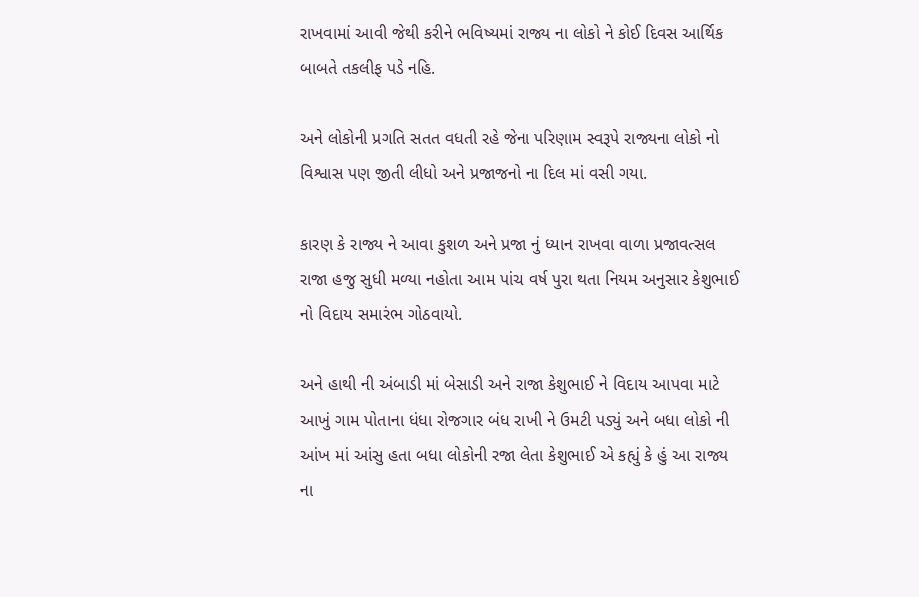રાખવામાં આવી જેથી કરીને ભવિષ્યમાં રાજ્ય ના લોકો ને કોઈ દિવસ આર્થિક બાબતે તકલીફ પડે નહિ.

અને લોકોની પ્રગતિ સતત વધતી રહે જેના પરિણામ સ્વરૂપે રાજ્યના લોકો નો વિશ્વાસ પણ જીતી લીધો અને પ્રજાજનો ના દિલ માં વસી ગયા.

કારણ કે રાજ્ય ને આવા કુશળ અને પ્રજા નું ધ્યાન રાખવા વાળા પ્રજાવત્સલ રાજા હજુ સુધી મળ્યા નહોતા આમ પાંચ વર્ષ પુરા થતા નિયમ અનુસાર કેશુભાઈ નો વિદાય સમારંભ ગોઠવાયો.

અને હાથી ની અંબાડી માં બેસાડી અને રાજા કેશુભાઈ ને વિદાય આપવા માટે આખું ગામ પોતાના ધંધા રોજગાર બંધ રાખી ને ઉમટી પડ્યું અને બધા લોકો ની આંખ માં આંસુ હતા બધા લોકોની રજા લેતા કેશુભાઈ એ કહ્યું કે હું આ રાજ્ય ના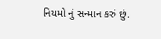નિયમો નું સન્માન કરું છું.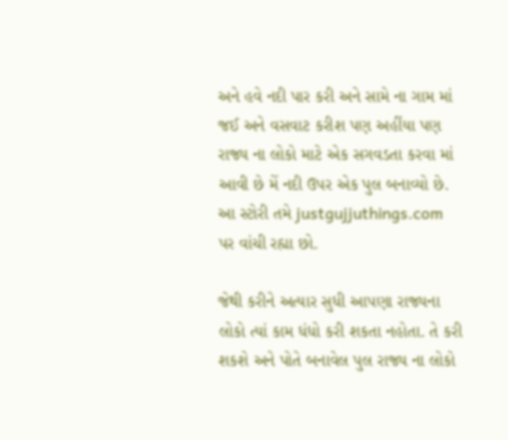અને હવે નદી પાર કરી અને સામે ના ગામ માં જઈ અને વસવાટ કરીશ પણ અહીંયા પણ રાજ્ય ના લોકો માટે એક સગવડતા કરવા માં આવી છે મેં નદી ઉપર એક પુલ બનાવ્યો છે. આ સ્ટોરી તમે justgujjuthings.com પર વાંચી રહ્યા છો.

જેથી કરીને અત્યાર સુધી આપણા રાજ્યના લોકો ત્યાં કામ ધંધો કરી શકતા નહોતા. તે કરી શકશે અને પોતે બનાવેલ પુલ રાજ્ય ના લોકો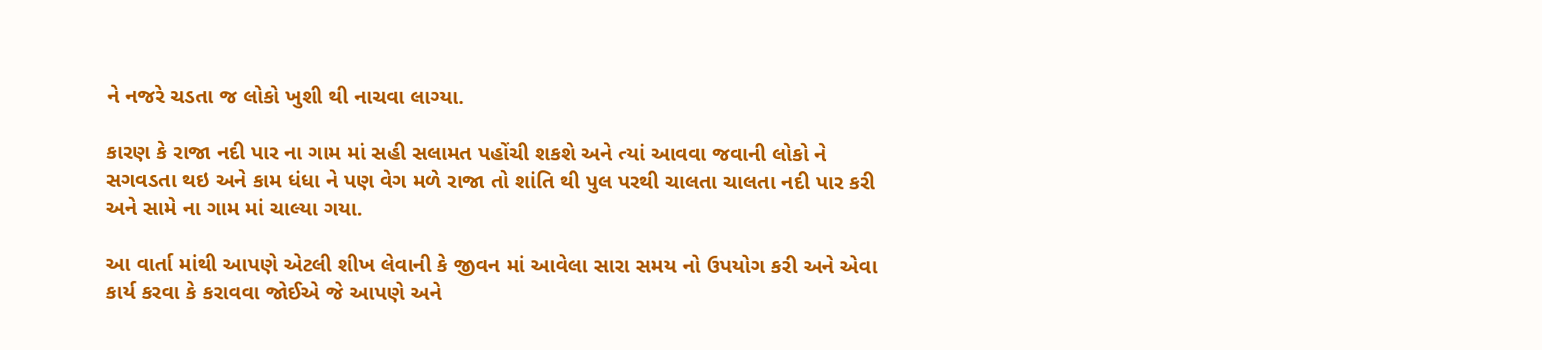ને નજરે ચડતા જ લોકો ખુશી થી નાચવા લાગ્યા.

કારણ કે રાજા નદી પાર ના ગામ માં સહી સલામત પહોંચી શકશે અને ત્યાં આવવા જવાની લોકો ને સગવડતા થઇ અને કામ ધંધા ને પણ વેગ મળે રાજા તો શાંતિ થી પુલ પરથી ચાલતા ચાલતા નદી પાર કરી અને સામે ના ગામ માં ચાલ્યા ગયા.

આ વાર્તા માંથી આપણે એટલી શીખ લેવાની કે જીવન માં આવેલા સારા સમય નો ઉપયોગ કરી અને એવા કાર્ય કરવા કે કરાવવા જોઈએ જે આપણે અને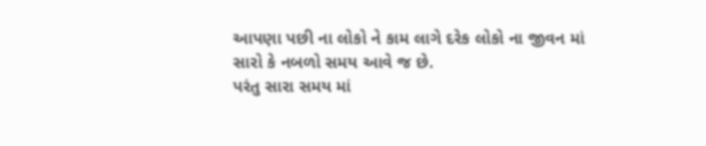આપણા પછી ના લોકો ને કામ લાગે દરેક લોકો ના જીવન માં સારો કે નબળો સમય આવે જ છે.
પરંતુ સારા સમય માં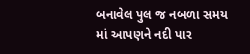બનાવેલ પુલ જ નબળા સમય માં આપણને નદી પાર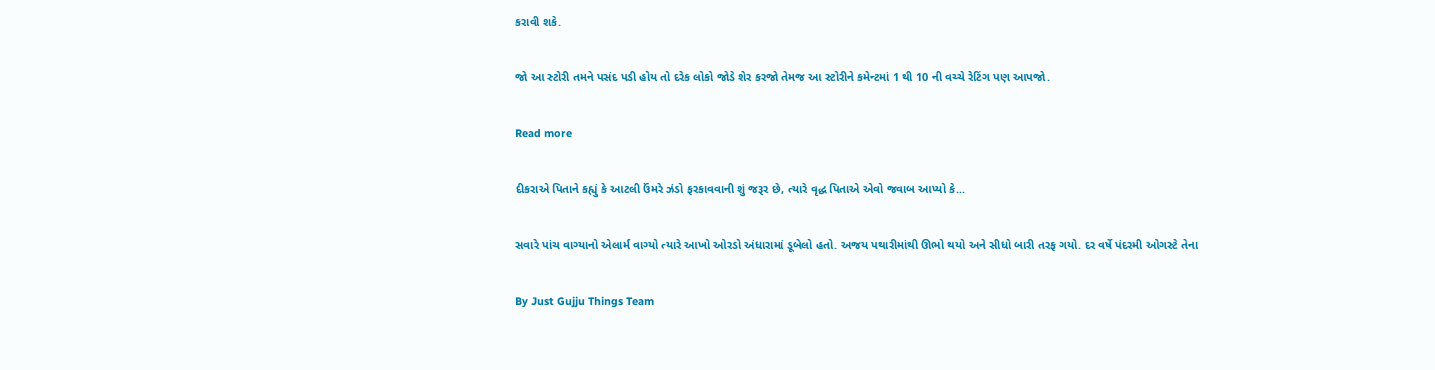કરાવી શકે.

જો આ સ્ટોરી તમને પસંદ પડી હોય તો દરેક લોકો જોડે શેર કરજો તેમજ આ સ્ટોરીને કમેન્ટમાં 1 થી 10 ની વચ્ચે રેટિંગ પણ આપજો.

Read more

દીકરાએ પિતાને કહ્યું કે આટલી ઉંમરે ઝંડો ફરકાવવાની શું જરૂર છે, ત્યારે વૃદ્ધ પિતાએ એવો જવાબ આપ્યો કે...

સવારે પાંચ વાગ્યાનો એલાર્મ વાગ્યો ત્યારે આખો ઓરડો અંધારામાં ડૂબેલો હતો. અજય પથારીમાંથી ઊભો થયો અને સીધો બારી તરફ ગયો. દર વર્ષે પંદરમી ઓગસ્ટે તેના

By Just Gujju Things Team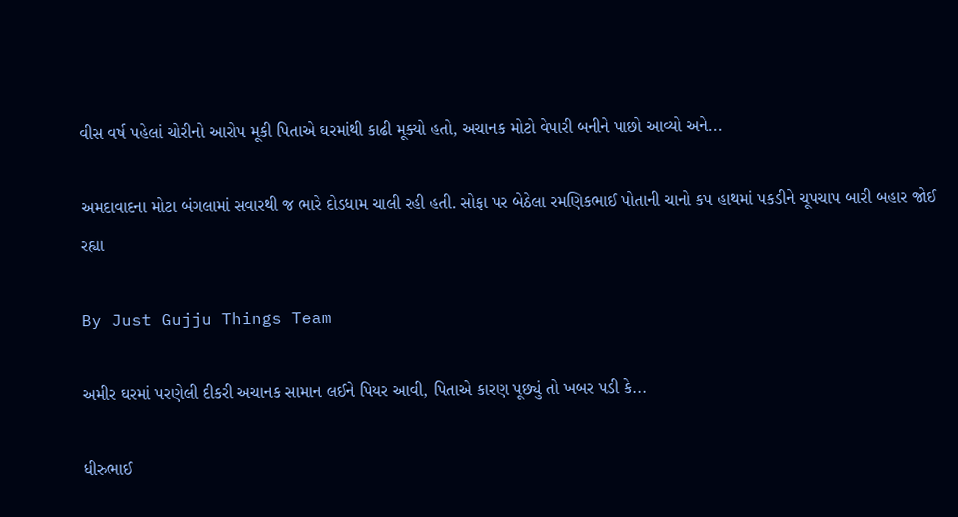વીસ વર્ષ પહેલાં ચોરીનો આરોપ મૂકી પિતાએ ઘરમાંથી કાઢી મૂક્યો હતો, અચાનક મોટો વેપારી બનીને પાછો આવ્યો અને...

અમદાવાદના મોટા બંગલામાં સવારથી જ ભારે દોડધામ ચાલી રહી હતી. સોફા પર બેઠેલા રમણિકભાઈ પોતાની ચાનો કપ હાથમાં પકડીને ચૂપચાપ બારી બહાર જોઈ રહ્યા

By Just Gujju Things Team

અમીર ઘરમાં પરણેલી દીકરી અચાનક સામાન લઈને પિયર આવી, પિતાએ કારણ પૂછ્યું તો ખબર પડી કે...

ધીરુભાઈ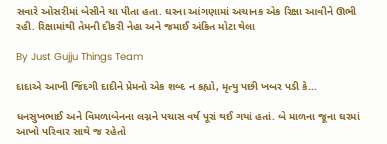સવારે ઓસરીમાં બેસીને ચા પીતા હતા. ઘરના આંગણામાં અચાનક એક રિક્ષા આવીને ઊભી રહી. રિક્ષામાંથી તેમની દીકરી નેહા અને જમાઈ અંકિત મોટા થેલા

By Just Gujju Things Team

દાદાએ આખી જિંદગી દાદીને પ્રેમનો એક શબ્દ ન કહ્યો, મૃત્યુ પછી ખબર પડી કે...

ધનસુખભાઈ અને વિમળાબેનના લગ્નને પચાસ વર્ષ પૂરાં થઈ ગયાં હતાં. બે માળના જૂના ઘરમાં આખો પરિવાર સાથે જ રહેતો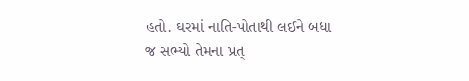હતો. ઘરમાં નાતિ-પોતાથી લઈને બધા જ સભ્યો તેમના પ્રત્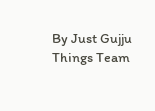By Just Gujju Things Team